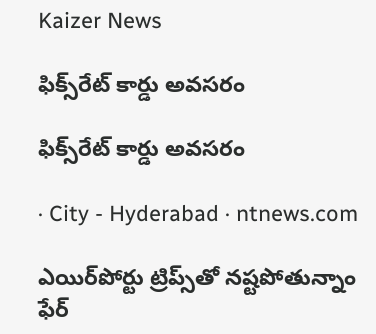Kaizer News

ఫిక్స్‌రేట్‌ కార్డు అవసరం

ఫిక్స్‌రేట్‌ కార్డు అవసరం

· City - Hyderabad · ntnews.com

ఎయిర్‌పోర్టు ట్రిప్స్‌తో నష్టపోతున్నాం ఫేర్‌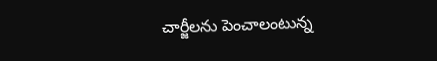చార్జీలను పెంచాలంటున్న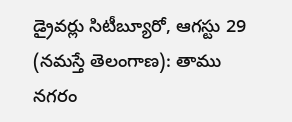డ్రైవర్లు సిటీబ్యూరో, ఆగస్టు 29 (నమస్తే తెలంగాణ): తాము నగరం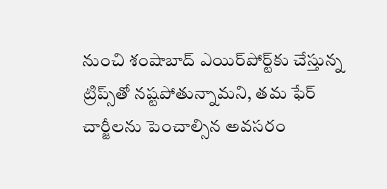నుంచి శంషాబాద్‌ ఎయిర్‌పోర్ట్‌కు చేస్తున్న ట్రిప్స్‌తో నష్టపోతున్నామని, తమ ఫేర్‌ చార్జీలను పెంచాల్సిన అవసరం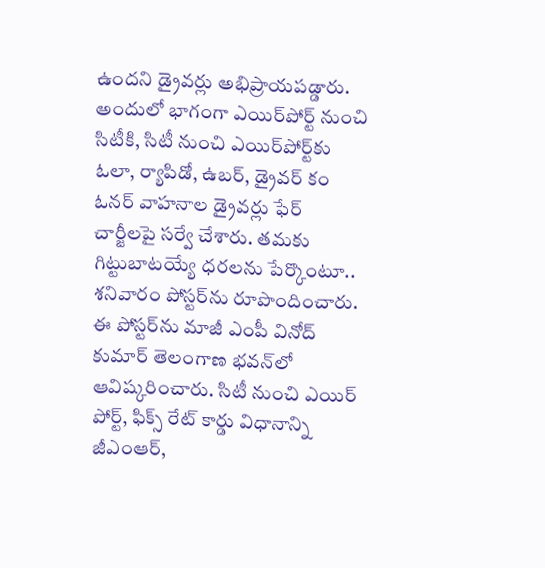ఉందని డ్రైవర్లు అభిప్రాయపడ్డారు. అందులో భాగంగా ఎయిర్‌పోర్ట్‌ నుంచి సిటీకి, సిటీ నుంచి ఎయిర్‌పోర్ట్‌కు ఓలా, ర్యాపిడో, ఉబర్‌, డ్రైవర్‌ కం ఓనర్‌ వాహనాల డ్రైవర్లు ఫేర్‌ చార్జీలపై సర్వే చేశారు. తమకు గిట్టుబాటయ్యే ధరలను పేర్కొంటూ.. శనివారం పోస్టర్‌ను రూపొందించారు. ఈ పోస్టర్‌ను మాజీ ఎంపీ వినోద్‌ కుమార్‌ తెలంగాణ భవన్‌లో ఆవిష్కరించారు. సిటీ నుంచి ఎయిర్‌ పోర్ట్‌, ఫిక్స్‌ రేట్‌ కార్డు విధానాన్ని జీఎంఆర్‌,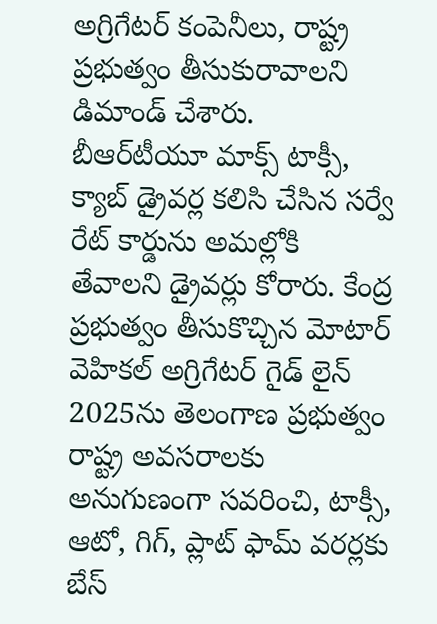అగ్రిగేటర్‌ కంపెనీలు, రాష్ట్ర ప్రభుత్వం తీసుకురావాలని డిమాండ్‌ చేశారు. బీఆర్‌టీయూ మాక్స్‌ టాక్సీ, క్యాబ్‌ డ్రైవర్ల కలిసి చేసిన సర్వే రేట్‌ కార్డును అమల్లోకి తేవాలని డ్రైవర్లు కోరారు. కేంద్ర ప్రభుత్వం తీసుకొచ్చిన మోటార్‌ వెహికల్‌ అగ్రిగేటర్‌ గైడ్‌ లైన్‌ 2025ను తెలంగాణ ప్రభుత్వం రాష్ట్ర అవసరాలకు అనుగుణంగా సవరించి, టాక్సీ, ఆటో, గిగ్‌, ప్లాట్‌ ఫామ్‌ వరర్లకు బేస్‌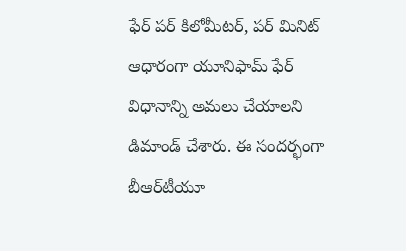ఫేర్‌ పర్‌ కిలోమీటర్‌, పర్‌ మినిట్‌ ఆధారంగా యూనిఫామ్‌ ఫేర్‌ విధానాన్ని అమలు చేయాలని డిమాండ్‌ చేశారు. ఈ సందర్భంగా బీఆర్‌టీయూ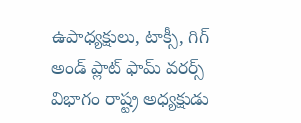ఉపాధ్యక్షులు, టాక్సీ, గిగ్‌ అండ్‌ ప్లాట్‌ ఫామ్‌ వరర్స్‌ విభాగం రాష్ట్ర అధ్యక్షుడు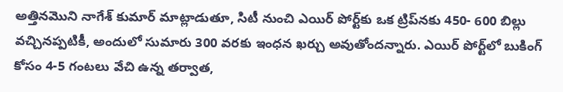అత్తినమొని నాగేశ్‌ కుమార్‌ మాట్లాడుతూ, సిటీ నుంచి ఎయిర్‌ పోర్ట్‌కు ఒక ట్రిప్‌నకు 450- 600 బిల్లు వచ్చినప్పటికీ, అందులో సుమారు 300 వరకు ఇంధన ఖర్చు అవుతోందన్నారు. ఎయిర్‌ పోర్ట్‌లో బుకింగ్‌ కోసం 4-5 గంటలు వేచి ఉన్న తర్వాత,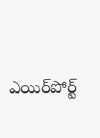ఎయిర్‌పోర్ట్‌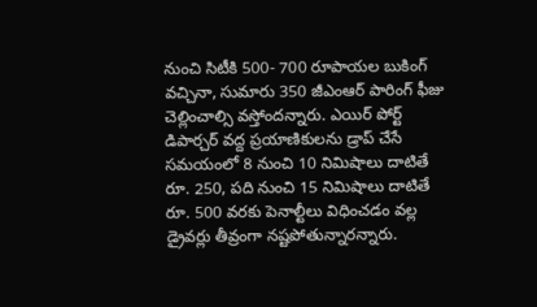నుంచి సిటీకి 500- 700 రూపాయల బుకింగ్‌ వచ్చినా, సుమారు 350 జీఎంఆర్‌ పారింగ్‌ ఫీజు చెల్లించాల్సి వస్తోందన్నారు. ఎయిర్‌ పోర్ట్‌ డిపార్చర్‌ వద్ద ప్రయాణికులను డ్రాప్‌ చేసే సమయంలో 8 నుంచి 10 నిమిషాలు దాటితే రూ. 250, పది నుంచి 15 నిమిషాలు దాటితే రూ. 500 వరకు పెనాల్టీలు విధించడం వల్ల డ్రైవర్లు తీవ్రంగా నష్టపోతున్నారన్నారు.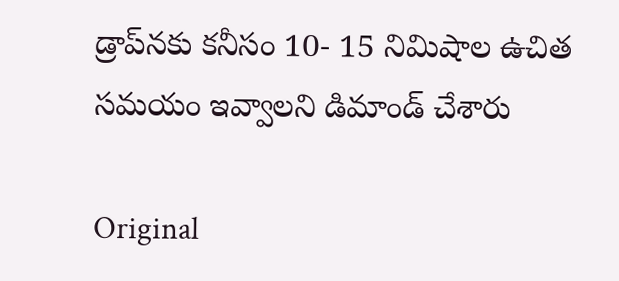డ్రాప్‌నకు కనీసం 10- 15 నిమిషాల ఉచిత సమయం ఇవ్వాలని డిమాండ్‌ చేశారు

Original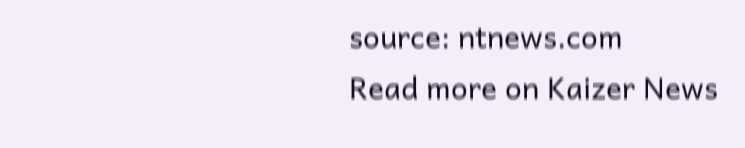source: ntnews.com
Read more on Kaizer News